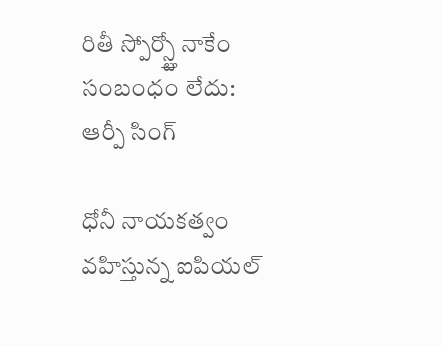రితీ స్పోర్స్ట్తో నాకేం సంబంధం లేదు: ఆర్పీ సింగ్

ధోనీ నాయకత్వం వహిస్తున్న ఐపియల్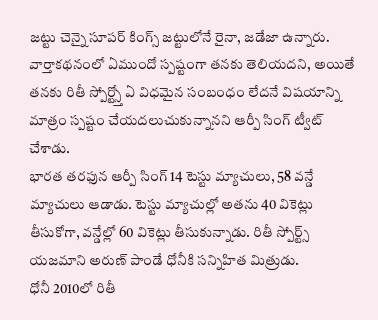జట్టు చెన్నై సూపర్ కింగ్స్ జట్టులోనే రైనా, జడేజా ఉన్నారు. వార్తాకథనంలో ఏముందో స్పష్టంగా తనకు తెలియదని, అయితే తనకు రితీ స్పోర్ట్స్తో ఏ విధమైన సంబంధం లేదనే విషయాన్ని మాత్రం స్పష్టం చేయదలుచుకున్నానని ఆర్పీ సింగ్ ట్వీట్ చేశాడు.
భారత తరఫున ఆర్పీ సింగ్ 14 టెస్టు మ్యాచులు, 58 వన్డే మ్యాచులు ఆడాడు. టెస్టు మ్యాచుల్లో అతను 40 వికెట్లు తీసుకోగా, వన్డేల్లో 60 వికెట్లు తీసుకున్నాడు. రితీ స్పోర్ట్స్ యజమాని అరుణ్ పాండే ధోనీకి సన్నిహిత మిత్రుడు.
ధోనీ 2010లో రితీ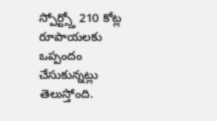స్పోర్ట్స్తో 210 కోట్ల రూపాయలకు ఒప్పందం చేసుకున్నట్లు తెలుస్తోంది.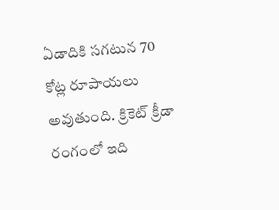ఏడాదికి సగటున 70 కోట్ల రూపాయలు అవుతుంది. క్రికెట్ క్రీడా రంగంలో ఇది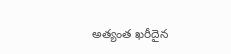అత్యంత ఖరీదైన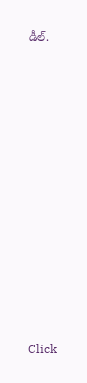డీల్.












Click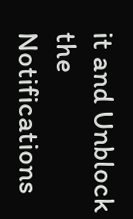it and Unblock the Notifications